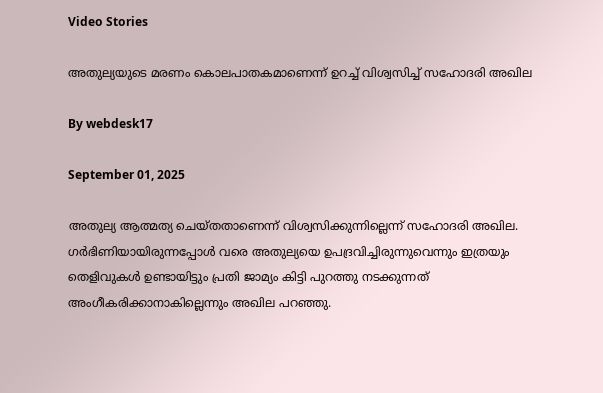Video Stories

അതുല്യയുടെ മരണം കൊലപാതകമാണെന്ന് ഉറച്ച് വിശ്വസിച്ച് സഹോദരി അഖില

By webdesk17

September 01, 2025

അതുല്യ ആത്മത്യ ചെയ്തതാണെന്ന് വിശ്വസിക്കുന്നില്ലെന്ന് സഹോദരി അഖില. ഗര്‍ഭിണിയായിരുന്നപ്പോള്‍ വരെ അതുല്യയെ ഉപദ്രവിച്ചിരുന്നുവെന്നും ഇത്രയും തെളിവുകള്‍ ഉണ്ടായിട്ടും പ്രതി ജാമ്യം കിട്ടി പുറത്തു നടക്കുന്നത് അംഗീകരിക്കാനാകില്ലെന്നും അഖില പറഞ്ഞു.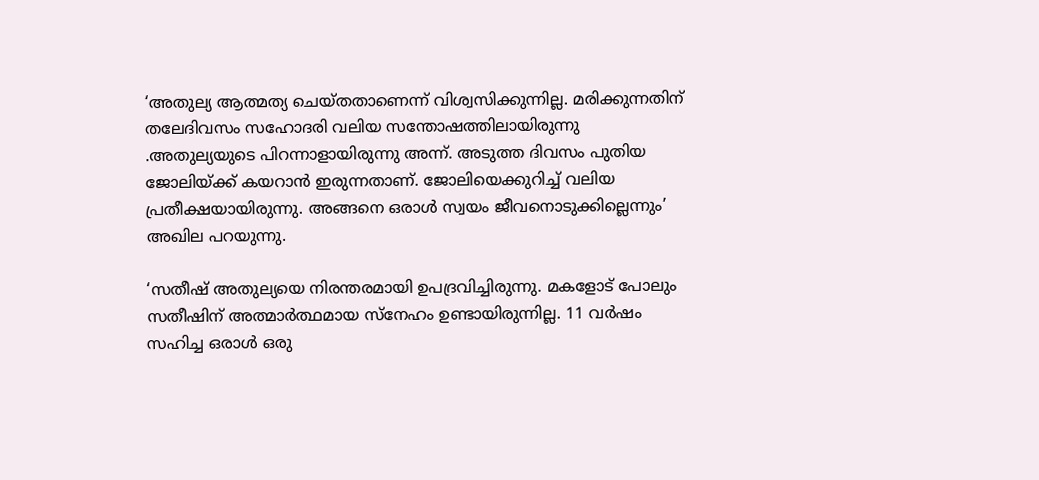‘അതുല്യ ആത്മത്യ ചെയ്തതാണെന്ന് വിശ്വസിക്കുന്നില്ല. മരിക്കുന്നതിന് തലേദിവസം സഹോദരി വലിയ സന്തോഷത്തിലായിരുന്നു .അതുല്യയുടെ പിറന്നാളായിരുന്നു അന്ന്. അടുത്ത ദിവസം പുതിയ ജോലിയ്ക്ക് കയറാന്‍ ഇരുന്നതാണ്. ജോലിയെക്കുറിച്ച് വലിയ പ്രതീക്ഷയായിരുന്നു. അങ്ങനെ ഒരാള്‍ സ്വയം ജീവനൊടുക്കില്ലെന്നും’ അഖില പറയുന്നു.

‘സതീഷ് അതുല്യയെ നിരന്തരമായി ഉപദ്രവിച്ചിരുന്നു. മകളോട് പോലും സതീഷിന് അത്മാര്‍ത്ഥമായ സ്‌നേഹം ഉണ്ടായിരുന്നില്ല. 11 വര്‍ഷം സഹിച്ച ഒരാള്‍ ഒരു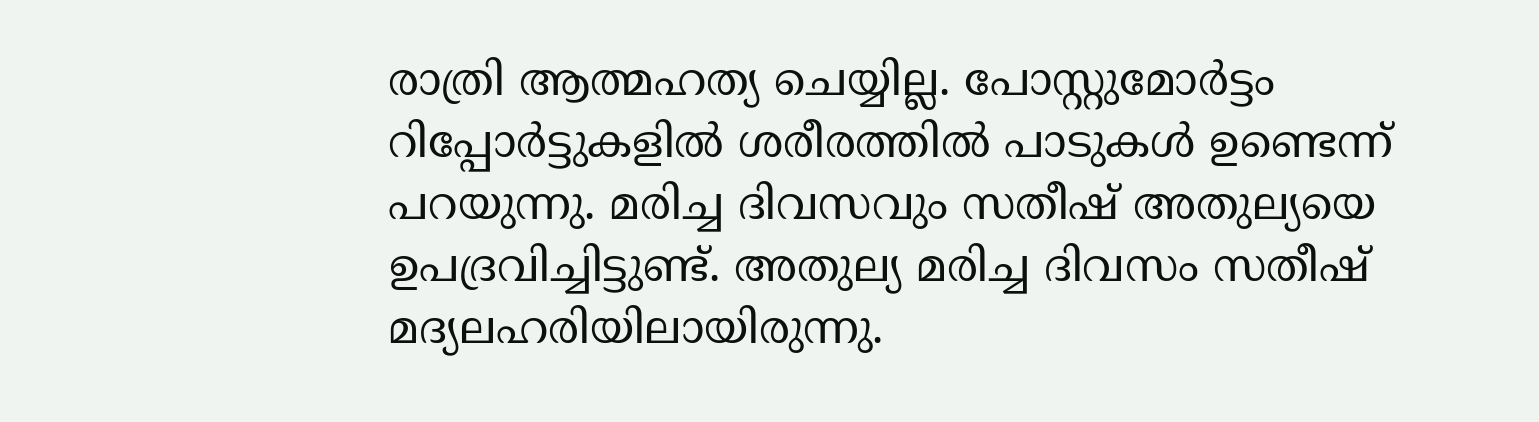രാത്രി ആത്മഹത്യ ചെയ്യില്ല. പോസ്റ്റുമോര്‍ട്ടം റിപ്പോര്‍ട്ടുകളില്‍ ശരീരത്തില്‍ പാടുകള്‍ ഉണ്ടെന്ന് പറയുന്നു. മരിച്ച ദിവസവും സതീഷ് അതുല്യയെ ഉപദ്രവിച്ചിട്ടുണ്ട്. അതുല്യ മരിച്ച ദിവസം സതീഷ് മദ്യലഹരിയിലായിരുന്നു.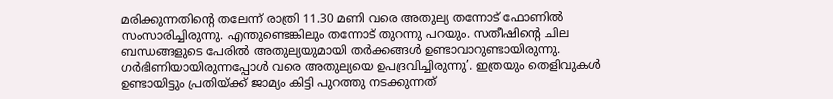മരിക്കുന്നതിന്റെ തലേന്ന് രാത്രി 11.30 മണി വരെ അതുല്യ തന്നോട് ഫോണില്‍ സംസാരിച്ചിരുന്നു. എന്തുണ്ടെങ്കിലും തന്നോട് തുറന്നു പറയും. സതീഷിന്റെ ചില ബന്ധങ്ങളുടെ പേരില്‍ അതുല്യയുമായി തര്‍ക്കങ്ങള്‍ ഉണ്ടാവാറുണ്ടായിരുന്നു. ഗര്‍ഭിണിയായിരുന്നപ്പോള്‍ വരെ അതുല്യയെ ഉപദ്രവിച്ചിരുന്നു’. ഇത്രയും തെളിവുകള്‍ ഉണ്ടായിട്ടും പ്രതിയ്ക്ക് ജാമ്യം കിട്ടി പുറത്തു നടക്കുന്നത്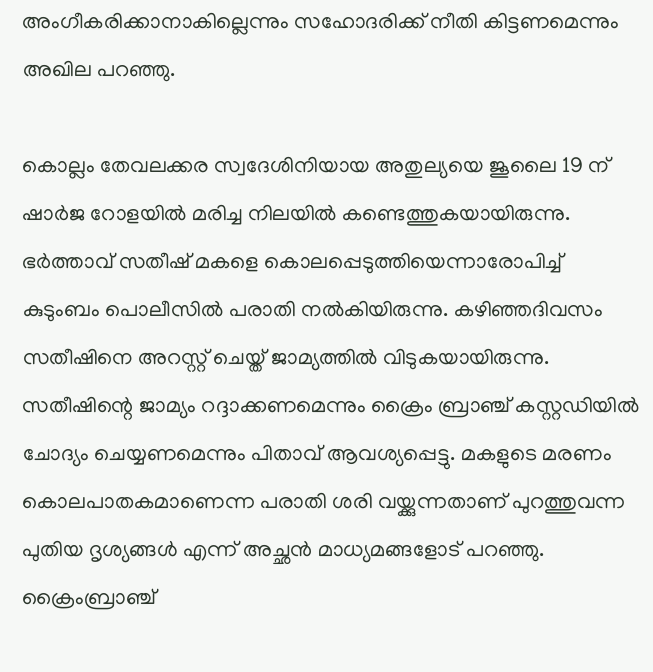അംഗീകരിക്കാനാകില്ലെന്നും സഹോദരിക്ക് നീതി കിട്ടണമെന്നും അഖില പറഞ്ഞു.

കൊല്ലം തേവലക്കര സ്വദേശിനിയായ അതുല്യയെ ജൂലൈ 19 ന് ഷാര്‍ജ റോളയില്‍ മരിച്ച നിലയില്‍ കണ്ടെത്തുകയായിരുന്നു. ഭര്‍ത്താവ് സതീഷ് മകളെ കൊലപ്പെടുത്തിയെന്നാരോപിച്ച് കുടുംബം പൊലീസില്‍ പരാതി നല്‍കിയിരുന്നു. കഴിഞ്ഞദിവസം സതീഷിനെ അറസ്റ്റ് ചെയ്ത് ജാമ്യത്തില്‍ വിടുകയായിരുന്നു. സതീഷിന്റെ ജാമ്യം റദ്ദാക്കണമെന്നും ക്രൈം ബ്രാഞ്ച് കസ്റ്റഡിയില്‍ ചോദ്യം ചെയ്യണമെന്നും പിതാവ് ആവശ്യപ്പെട്ടു. മകളുടെ മരണം കൊലപാതകമാണെന്ന പരാതി ശരി വയ്ക്കുന്നതാണ് പുറത്തുവന്ന പുതിയ ദൃശ്യങ്ങള്‍ എന്ന് അച്ഛന്‍ മാധ്യമങ്ങളോട് പറഞ്ഞു. ക്രൈംബ്രാഞ്ച്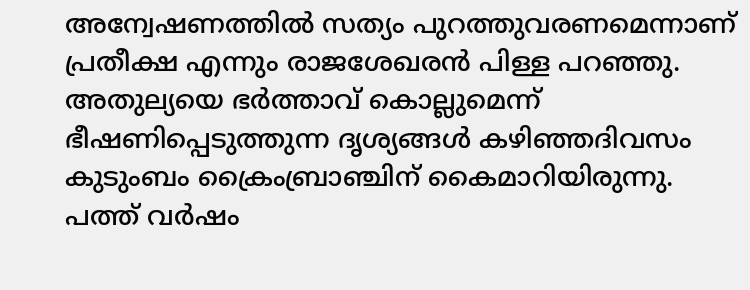അന്വേഷണത്തില്‍ സത്യം പുറത്തുവരണമെന്നാണ് പ്രതീക്ഷ എന്നും രാജശേഖരന്‍ പിള്ള പറഞ്ഞു. അതുല്യയെ ഭര്‍ത്താവ് കൊല്ലുമെന്ന് ഭീഷണിപ്പെടുത്തുന്ന ദൃശ്യങ്ങള്‍ കഴിഞ്ഞദിവസം കുടുംബം ക്രൈംബ്രാഞ്ചിന് കൈമാറിയിരുന്നു. പത്ത് വര്‍ഷം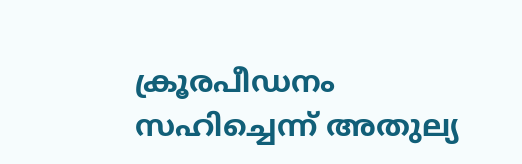ക്രൂരപീഡനം സഹിച്ചെന്ന് അതുല്യ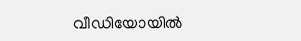വീഡിയോയില്‍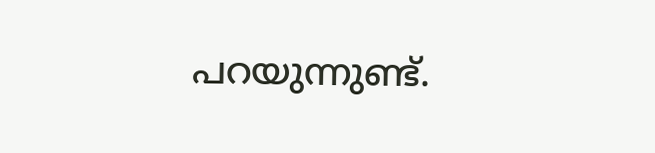പറയുന്നുണ്ട്.